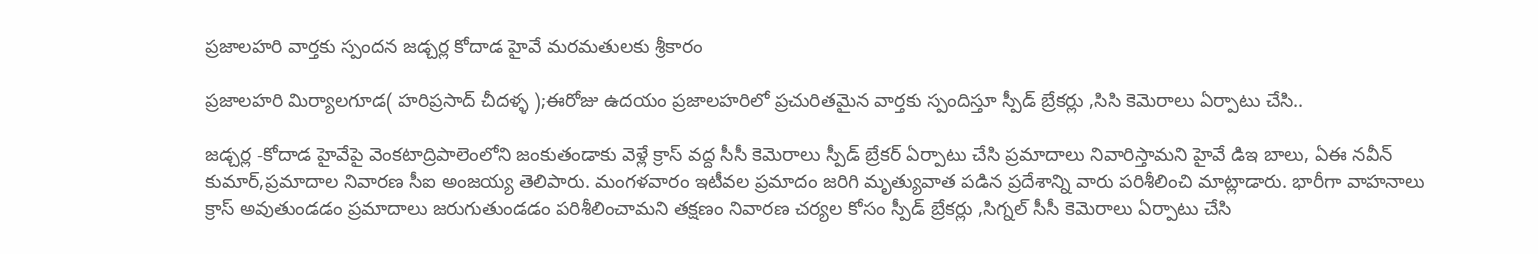ప్రజాలహరి వార్తకు స్పందన జడ్చర్ల కోదాడ హైవే మరమతులకు శ్రీకారం

ప్రజాలహరి మిర్యాలగూడ( హరిప్రసాద్ చీదళ్ళ );ఈరోజు ఉదయం ప్రజాలహరిలో ప్రచురితమైన వార్తకు స్పందిస్తూ స్పీడ్ బ్రేకర్లు ,సిసి కెమెరాలు ఏర్పాటు చేసి..

జడ్చర్ల -కోదాడ హైవేపై వెంకటాద్రిపాలెంలోని జంకుతండాకు వెళ్లే క్రాస్ వద్ద సీసీ కెమెరాలు స్పీడ్ బ్రేకర్ ఏర్పాటు చేసి ప్రమాదాలు నివారిస్తామని హైవే డిఇ బాలు, ఏఈ నవీన్ కుమార్,ప్రమాదాల నివారణ సీఐ అంజయ్య తెలిపారు. మంగళవారం ఇటీవల ప్రమాదం జరిగి మృత్యువాత పడిన ప్రదేశాన్ని వారు పరిశీలించి మాట్లాడారు. భారీగా వాహనాలు క్రాస్ అవుతుండడం ప్రమాదాలు జరుగుతుండడం పరిశీలించామని తక్షణం నివారణ చర్యల కోసం స్పీడ్ బ్రేకర్లు ,సిగ్నల్ సీసీ కెమెరాలు ఏర్పాటు చేసి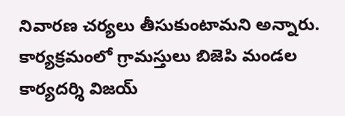నివారణ చర్యలు తీసుకుంటామని అన్నారు. కార్యక్రమంలో గ్రామస్తులు బిజెపి మండల కార్యదర్శి విజయ్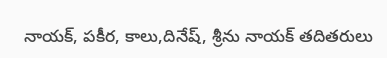నాయక్, పకీర, కాలు,దినేష్, శ్రీను నాయక్ తదితరులు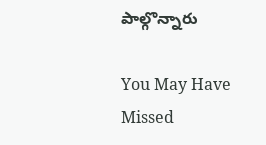పాల్గొన్నారు

You May Have Missed